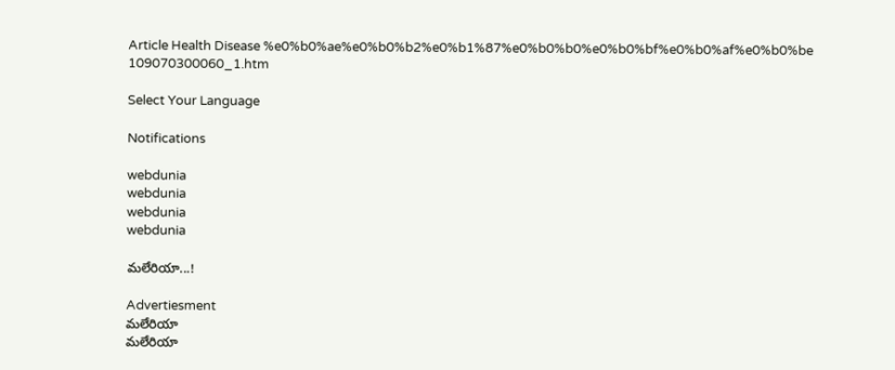Article Health Disease %e0%b0%ae%e0%b0%b2%e0%b1%87%e0%b0%b0%e0%b0%bf%e0%b0%af%e0%b0%be 109070300060_1.htm

Select Your Language

Notifications

webdunia
webdunia
webdunia
webdunia

మలేరియా...!

Advertiesment
మలేరియా
మలేరియా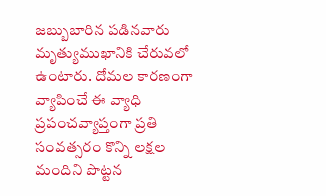జబ్బుబారిన పడినవారు మృత్యుముఖానికి చేరువలో ఉంటారు. దోమల కారణంగా వ్యాపించే ఈ వ్యాధి ప్రపంచవ్యాప్తంగా ప్రతి సంవత్సరం కొన్ని లక్షల మందిని పొట్టన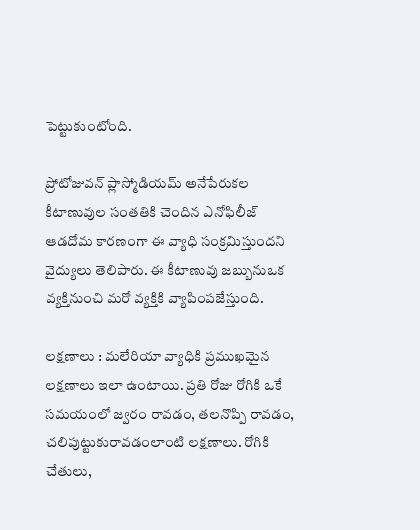పెట్టుకుంటోంది.

ప్రోటోజువన్ ప్లాస్మోడియమ్ అనేపేరుకల కీటాణువుల సంతతికి చెందిన ఎనోఫిలీజ్ ఆడదోమ కారణంగా ఈ వ్యాధి సంక్రమిస్తుందని వైద్యులు తెలిపారు. ఈ కీటాణువు జబ్బునుఒక వ్యక్తినుంచి మరో వ్యక్తికి వ్యాపింపజేస్తుంది.

లక్షణాలు : మలేరియా వ్యాధికి ప్రముఖమైన లక్షణాలు ఇలా ఉంటాయి. ప్రతి రోజు రోగికి ఒకే సమయంలో జ్వరం రావడం, తలనొప్పి రావడం, చలిపుట్టుకురావడంలాంటి లక్షణాలు. రోగికి చేతులు,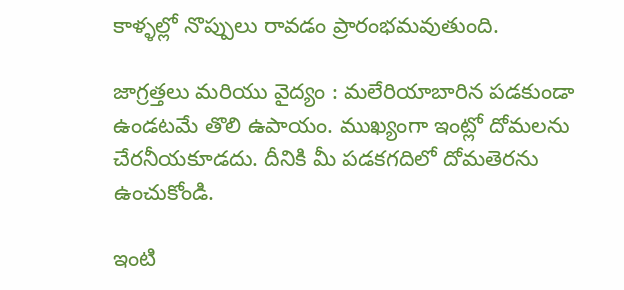కాళ్ళల్లో నొప్పులు రావడం ప్రారంభమవుతుంది.

జాగ్రత్తలు మరియు వైద్యం : మలేరియాబారిన పడకుండా ఉండటమే తొలి ఉపాయం. ముఖ్యంగా ఇంట్లో దోమలను చేరనీయకూడదు. దీనికి మీ పడకగదిలో దోమతెరను ఉంచుకోండి.

ఇంటి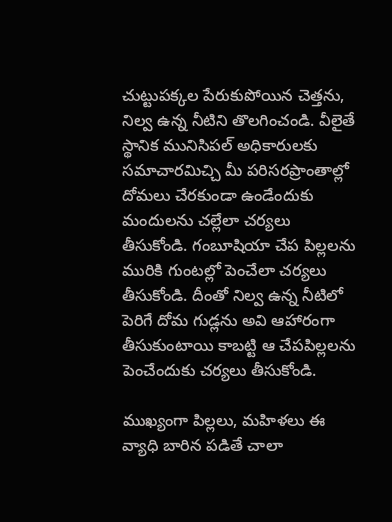చుట్టుపక్కల పేరుకుపోయిన చెత్తను, నిల్వ ఉన్న నీటిని తొలగించండి. వీలైతే స్థానిక మునిసిపల్ అధికారులకు సమాచారమిచ్చి మీ పరిసరప్రాంతాల్లో దోమలు చేరకుండా ఉండేందుకు మందులను చల్లేలా చర్యలు తీసుకోండి. గంబూషియా చేప పిల్లలను మురికి గుంటల్లో పెంచేలా చర్యలు తీసుకోండి. దీంతో నిల్వ ఉన్న నీటిలో పెరిగే దోమ గుడ్లను అవి ఆహారంగా తీసుకుంటాయి కాబట్టి ఆ చేపపిల్లలను పెంచేందుకు చర్యలు తీసుకోండి.

ముఖ్యంగా పిల్లలు, మహిళలు ఈ వ్యాధి బారిన పడితే చాలా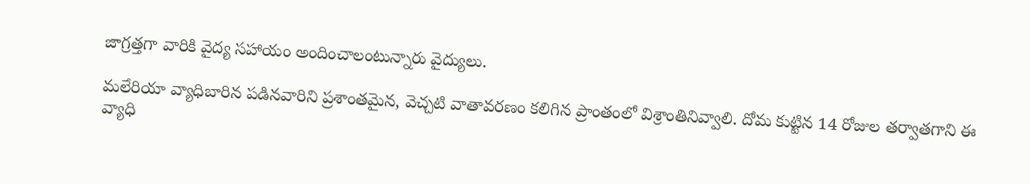జాగ్రత్తగా వారికి వైద్య సహాయం అందించాలంటున్నారు వైద్యులు.

మలేరియా వ్యాధిబారిన పడినవారిని ప్రశాంతమైన, వెచ్చటి వాతావరణం కలిగిన ప్రాంతంలో విశ్రాంతినివ్వాలి. దోమ కుట్టిన 14 రోజుల తర్వాతగాని ఈ వ్యాధి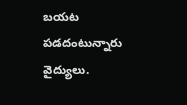బయట పడదంటున్నారు వైద్యులు.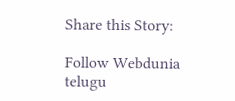Share this Story:

Follow Webdunia telugu